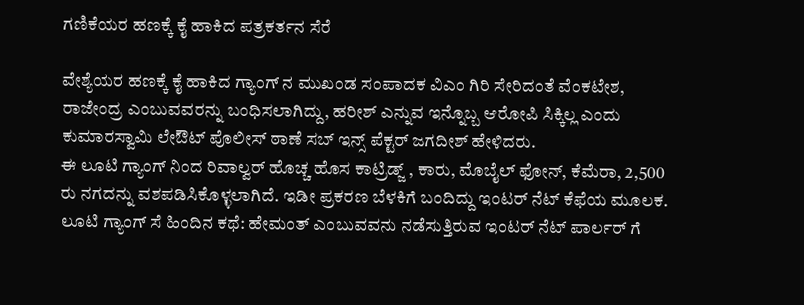ಗಣಿಕೆಯರ ಹಣಕ್ಕೆ ಕೈ ಹಾಕಿದ ಪತ್ರಕರ್ತನ ಸೆರೆ

ವೇಶ್ಯೆಯರ ಹಣಕ್ಕೆ ಕೈ ಹಾಕಿದ ಗ್ಯಾಂಗ್ ನ ಮುಖಂಡ ಸಂಪಾದಕ ವಿಎಂ ಗಿರಿ ಸೇರಿದಂತೆ ವೆಂಕಟೇಶ, ರಾಜೇಂದ್ರ ಎಂಬುವವರನ್ನು ಬಂಧಿಸಲಾಗಿದ್ದು, ಹರೀಶ್ ಎನ್ನುವ ಇನ್ನೊಬ್ಬ ಆರೋಪಿ ಸಿಕ್ಕಿಲ್ಲ ಎಂದು ಕುಮಾರಸ್ವಾಮಿ ಲೇಔಟ್ ಪೊಲೀಸ್ ಠಾಣೆ ಸಬ್ ಇನ್ಸ್ ಪೆಕ್ಟರ್ ಜಗದೀಶ್ ಹೇಳಿದರು.
ಈ ಲೂಟಿ ಗ್ಯಾಂಗ್ ನಿಂದ ರಿವಾಲ್ವರ್ ಹೊಚ್ಚ ಹೊಸ ಕಾಟ್ರಿಡ್ಜ್ , ಕಾರು, ಮೊಬೈಲ್ ಫೋನ್, ಕೆಮೆರಾ, 2,500 ರು ನಗದನ್ನು ವಶಪಡಿಸಿಕೊಳ್ಳಲಾಗಿದೆ. ಇಡೀ ಪ್ರಕರಣ ಬೆಳಕಿಗೆ ಬಂದಿದ್ದು ಇಂಟರ್ ನೆಟ್ ಕೆಫೆಯ ಮೂಲಕ.
ಲೂಟಿ ಗ್ಯಾಂಗ್ ಸೆ ಹಿಂದಿನ ಕಥೆ: ಹೇಮಂತ್ ಎಂಬುವವನು ನಡೆಸುತ್ತಿರುವ ಇಂಟರ್ ನೆಟ್ ಪಾರ್ಲರ್ ಗೆ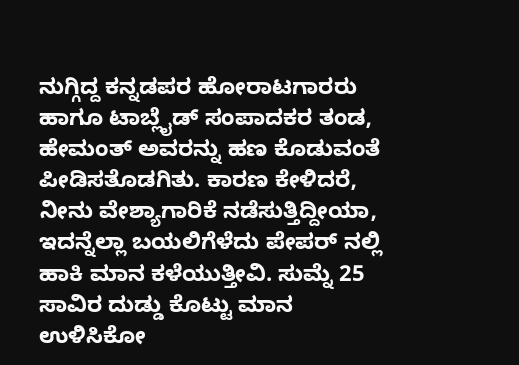ನುಗ್ಗಿದ್ದ ಕನ್ನಡಪರ ಹೋರಾಟಗಾರರು ಹಾಗೂ ಟಾಬ್ಲೈಡ್ ಸಂಪಾದಕರ ತಂಡ, ಹೇಮಂತ್ ಅವರನ್ನು ಹಣ ಕೊಡುವಂತೆ ಪೀಡಿಸತೊಡಗಿತು. ಕಾರಣ ಕೇಳಿದರೆ, ನೀನು ವೇಶ್ಯಾಗಾರಿಕೆ ನಡೆಸುತ್ತಿದ್ದೀಯಾ, ಇದನ್ನೆಲ್ಲಾ ಬಯಲಿಗೆಳೆದು ಪೇಪರ್ ನಲ್ಲಿ ಹಾಕಿ ಮಾನ ಕಳೆಯುತ್ತೀವಿ. ಸುಮ್ನೆ 25 ಸಾವಿರ ದುಡ್ಡು ಕೊಟ್ಟು ಮಾನ ಉಳಿಸಿಕೋ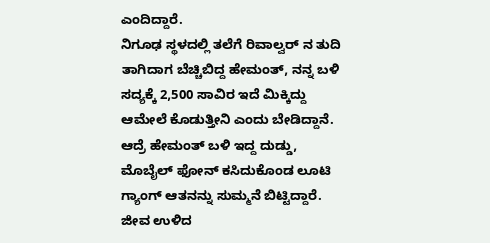ಎಂದಿದ್ದಾರೆ.
ನಿಗೂಢ ಸ್ಥಳದಲ್ಲಿ ತಲೆಗೆ ರಿವಾಲ್ವರ್ ನ ತುದಿ ತಾಗಿದಾಗ ಬೆಚ್ಚಿಬಿದ್ದ ಹೇಮಂತ್, ನನ್ನ ಬಳಿ ಸದ್ಯಕ್ಕೆ 2,500 ಸಾವಿರ ಇದೆ ಮಿಕ್ಕಿದ್ದು ಆಮೇಲೆ ಕೊಡುತ್ತೀನಿ ಎಂದು ಬೇಡಿದ್ದಾನೆ. ಆದ್ರೆ ಹೇಮಂತ್ ಬಳಿ ಇದ್ದ ದುಡ್ಡು, ಮೊಬೈಲ್ ಫೋನ್ ಕಸಿದುಕೊಂಡ ಲೂಟಿ ಗ್ಯಾಂಗ್ ಆತನನ್ನು ಸುಮ್ಮನೆ ಬಿಟ್ಟಿದ್ದಾರೆ.
ಜೀವ ಉಳಿದ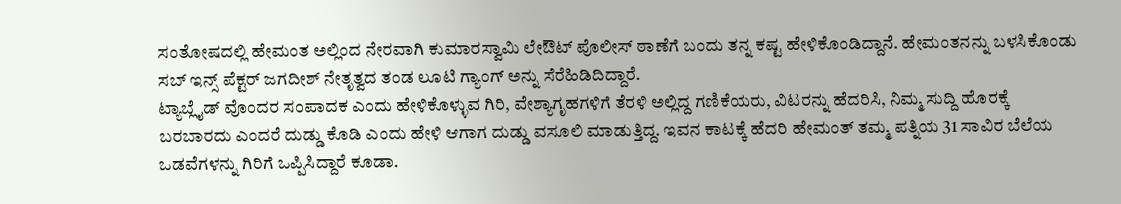ಸಂತೋಷದಲ್ಲಿ ಹೇಮಂತ ಅಲ್ಲಿಂದ ನೇರವಾಗಿ ಕುಮಾರಸ್ವಾಮಿ ಲೇಔಟ್ ಪೊಲೀಸ್ ಠಾಣೆಗೆ ಬಂದು ತನ್ನ ಕಷ್ಟ ಹೇಳಿಕೊಂಡಿದ್ದಾನೆ. ಹೇಮಂತನನ್ನು ಬಳಸಿಕೊಂಡು ಸಬ್ ಇನ್ಸ್ ಪೆಕ್ಟರ್ ಜಗದೀಶ್ ನೇತೃತ್ವದ ತಂಡ ಲೂಟಿ ಗ್ಯಾಂಗ್ ಅನ್ನು ಸೆರೆಹಿಡಿದಿದ್ದಾರೆ.
ಟ್ಯಾಬ್ಲೈಡ್ ವೊಂದರ ಸಂಪಾದಕ ಎಂದು ಹೇಳಿಕೊಳ್ಳುವ ಗಿರಿ, ವೇಶ್ಯಾಗೃಹಗಳಿಗೆ ತೆರಳಿ ಅಲ್ಲಿದ್ದ ಗಣಿಕೆಯರು, ವಿಟರನ್ನು ಹೆದರಿಸಿ, ನಿಮ್ಮ ಸುದ್ದಿ ಹೊರಕ್ಕೆ ಬರಬಾರದು ಎಂದರೆ ದುಡ್ಡು ಕೊಡಿ ಎಂದು ಹೇಳಿ ಆಗಾಗ ದುಡ್ಡು ವಸೂಲಿ ಮಾಡುತ್ತಿದ್ದ. ಇವನ ಕಾಟಕ್ಕೆ ಹೆದರಿ ಹೇಮಂತ್ ತಮ್ಮ ಪತ್ನಿಯ 31 ಸಾವಿರ ಬೆಲೆಯ ಒಡವೆಗಳನ್ನು ಗಿರಿಗೆ ಒಪ್ಪಿಸಿದ್ದಾರೆ ಕೂಡಾ.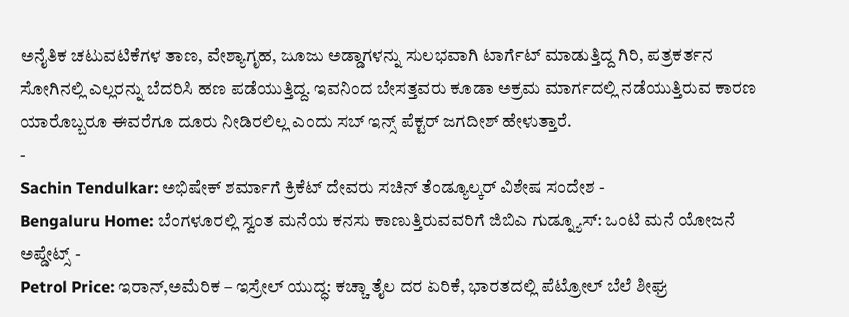ಅನೈತಿಕ ಚಟುವಟಿಕೆಗಳ ತಾಣ, ವೇಶ್ಯಾಗೃಹ, ಜೂಜು ಅಡ್ಡಾಗಳನ್ನು ಸುಲಭವಾಗಿ ಟಾರ್ಗೆಟ್ ಮಾಡುತ್ತಿದ್ದ ಗಿರಿ, ಪತ್ರಕರ್ತನ ಸೋಗಿನಲ್ಲಿ ಎಲ್ಲರನ್ನು ಬೆದರಿಸಿ ಹಣ ಪಡೆಯುತ್ತಿದ್ದ. ಇವನಿಂದ ಬೇಸತ್ತವರು ಕೂಡಾ ಅಕ್ರಮ ಮಾರ್ಗದಲ್ಲಿ ನಡೆಯುತ್ತಿರುವ ಕಾರಣ ಯಾರೊಬ್ಬರೂ ಈವರೆಗೂ ದೂರು ನೀಡಿರಲಿಲ್ಲ ಎಂದು ಸಬ್ ಇನ್ಸ್ ಪೆಕ್ಟರ್ ಜಗದೀಶ್ ಹೇಳುತ್ತಾರೆ.
-
Sachin Tendulkar: ಅಭಿಷೇಕ್ ಶರ್ಮಾಗೆ ಕ್ರಿಕೆಟ್ ದೇವರು ಸಚಿನ್ ತೆಂಡ್ಯೂಲ್ಕರ್ ವಿಶೇಷ ಸಂದೇಶ -
Bengaluru Home: ಬೆಂಗಳೂರಲ್ಲಿ ಸ್ವಂತ ಮನೆಯ ಕನಸು ಕಾಣುತ್ತಿರುವವರಿಗೆ ಜಿಬಿಎ ಗುಡ್ನ್ಯೂಸ್: ಒಂಟಿ ಮನೆ ಯೋಜನೆ ಅಪ್ಡೇಟ್ಸ್ -
Petrol Price: ಇರಾನ್,ಅಮೆರಿಕ – ಇಸ್ರೇಲ್ ಯುದ್ಧ: ಕಚ್ಚಾ ತೈಲ ದರ ಏರಿಕೆ, ಭಾರತದಲ್ಲಿ ಪೆಟ್ರೋಲ್ ಬೆಲೆ ಶೀಘ್ರ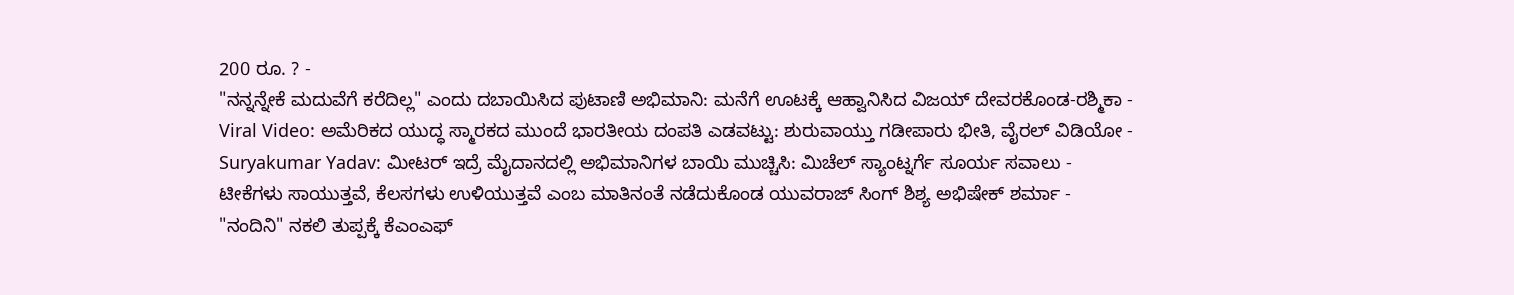200 ರೂ. ? -
"ನನ್ನನ್ನೇಕೆ ಮದುವೆಗೆ ಕರೆದಿಲ್ಲ" ಎಂದು ದಬಾಯಿಸಿದ ಪುಟಾಣಿ ಅಭಿಮಾನಿ: ಮನೆಗೆ ಊಟಕ್ಕೆ ಆಹ್ವಾನಿಸಿದ ವಿಜಯ್ ದೇವರಕೊಂಡ-ರಶ್ಮಿಕಾ -
Viral Video: ಅಮೆರಿಕದ ಯುದ್ಧ ಸ್ಮಾರಕದ ಮುಂದೆ ಭಾರತೀಯ ದಂಪತಿ ಎಡವಟ್ಟು: ಶುರುವಾಯ್ತು ಗಡೀಪಾರು ಭೀತಿ, ವೈರಲ್ ವಿಡಿಯೋ -
Suryakumar Yadav: ಮೀಟರ್ ಇದ್ರೆ ಮೈದಾನದಲ್ಲಿ ಅಭಿಮಾನಿಗಳ ಬಾಯಿ ಮುಚ್ಚಿಸಿ: ಮಿಚೆಲ್ ಸ್ಯಾಂಟ್ನರ್ಗೆ ಸೂರ್ಯ ಸವಾಲು -
ಟೀಕೆಗಳು ಸಾಯುತ್ತವೆ, ಕೆಲಸಗಳು ಉಳಿಯುತ್ತವೆ ಎಂಬ ಮಾತಿನಂತೆ ನಡೆದುಕೊಂಡ ಯುವರಾಜ್ ಸಿಂಗ್ ಶಿಶ್ಯ ಅಭಿಷೇಕ್ ಶರ್ಮಾ -
"ನಂದಿನಿ" ನಕಲಿ ತುಪ್ಪಕ್ಕೆ ಕೆಎಂಎಫ್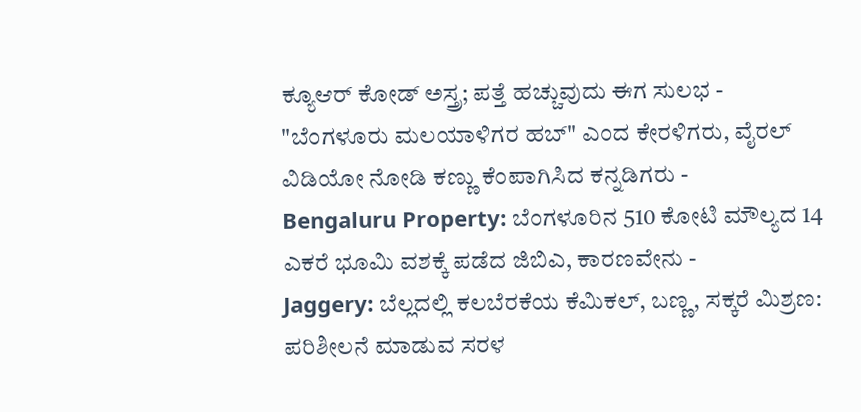ಕ್ಯೂಆರ್ ಕೋಡ್ ಅಸ್ತ್ರ; ಪತ್ತೆ ಹಚ್ಚುವುದು ಈಗ ಸುಲಭ -
"ಬೆಂಗಳೂರು ಮಲಯಾಳಿಗರ ಹಬ್" ಎಂದ ಕೇರಳಿಗರು, ವೈರಲ್ ವಿಡಿಯೋ ನೋಡಿ ಕಣ್ಣು ಕೆಂಪಾಗಿಸಿದ ಕನ್ನಡಿಗರು -
Bengaluru Property: ಬೆಂಗಳೂರಿನ 510 ಕೋಟಿ ಮೌಲ್ಯದ 14 ಎಕರೆ ಭೂಮಿ ವಶಕ್ಕೆ ಪಡೆದ ಜಿಬಿಎ, ಕಾರಣವೇನು -
Jaggery: ಬೆಲ್ಲದಲ್ಲಿ ಕಲಬೆರಕೆಯ ಕೆಮಿಕಲ್, ಬಣ್ಣ, ಸಕ್ಕರೆ ಮಿಶ್ರಣ: ಪರಿಶೀಲನೆ ಮಾಡುವ ಸರಳ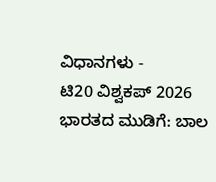ವಿಧಾನಗಳು -
ಟಿ20 ವಿಶ್ವಕಪ್ 2026 ಭಾರತದ ಮುಡಿಗೆ: ಬಾಲ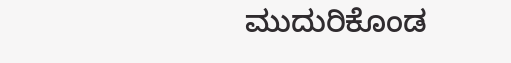ಮುದುರಿಕೊಂಡ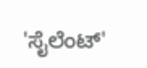'ಸೈಲೆಂಟ್'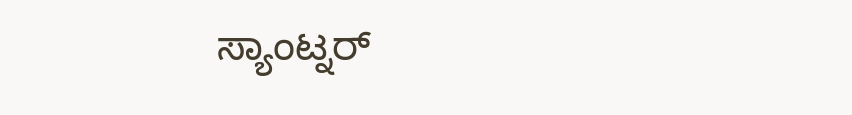ಸ್ಯಾಂಟ್ನರ್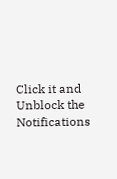Click it and Unblock the Notifications